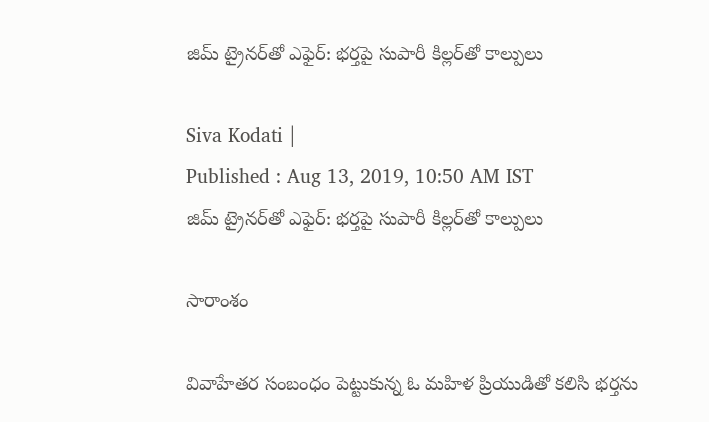జిమ్ ట్రైనర్‌తో ఎఫైర్: భర్తపై సుపారీ కిల్లర్‌తో కాల్పులు

Siva Kodati |
Published : Aug 13, 2019, 10:50 AM IST
జిమ్ ట్రైనర్‌తో ఎఫైర్: భర్తపై సుపారీ కిల్లర్‌తో కాల్పులు

సారాంశం

వివాహేతర సంబంధం పెట్టుకున్న ఓ మహిళ ప్రియుడితో కలిసి భర్తను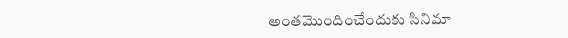అంతమొందించేందుకు సినిమా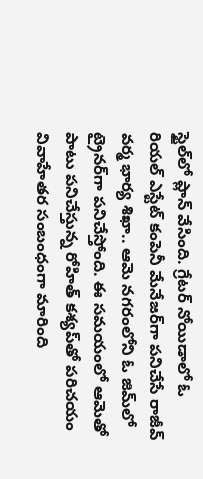స్టైల్‌లో ప్లాన్ వేసింది. గ్రేటర్ నోయిడాలో ఓ రియల్ ఎస్టేట్ కంపెనీ మేనేజర్‌గా పనిచేసే రాజీవ్ వర్మ భార్య శిఖా.. ఆమె నగరంలోని ఓ జిమ్‌లో ట్రైనర్‌గా పనిచేస్తోంది. ఈ సమయంలో ఆమెతో పాటు పనిచేస్తున్న రోహిత్ కశ్యప్‌తో పరిచయం వివాహేతర సంబంధంగా మారింది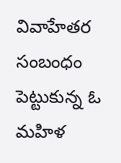వివాహేతర సంబంధం పెట్టుకున్న ఓ మహిళ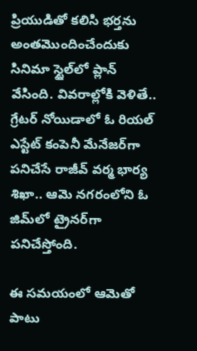ప్రియుడితో కలిసి భర్తను అంతమొందించేందుకు సినిమా స్టైల్‌లో ప్లాన్ వేసింది. వివరాల్లోకి వెళితే.. గ్రేటర్ నోయిడాలో ఓ రియల్ ఎస్టేట్ కంపెనీ మేనేజర్‌గా పనిచేసే రాజీవ్ వర్మ భార్య శిఖా.. ఆమె నగరంలోని ఓ జిమ్‌లో ట్రైనర్‌గా పనిచేస్తోంది.

ఈ సమయంలో ఆమెతో పాటు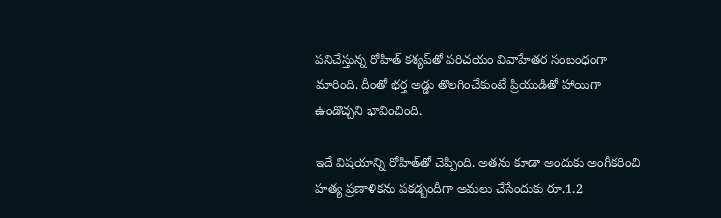పనిచేస్తున్న రోహిత్ కశ్యప్‌తో పరిచయం వివాహేతర సంబంధంగా మారింది. దీంతో భర్త అడ్డు తొలగించేకుంటే ప్రియుడితో హాయిగా ఉండొచ్చని భావించింది.

ఇదే విషయాన్ని రోహిత్‌తో చెప్పింది. అతను కూడా అందుకు అంగీకరించి హత్య ప్రణాళికను పకడ్బందీగా అమలు చేసేందుకు రూ.1.2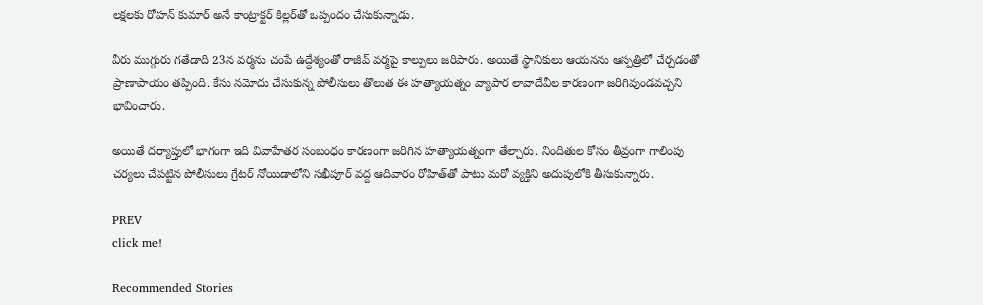లక్షలకు రోహన్ కుమార్ అనే కాంట్రాక్టర్ కిల్లర్‌తో ఒప్పందం చేసుకున్నాడు.

వీరు ముగ్గురు గతేడాది 23న వర్మను చంపే ఉద్దేశ్యంతో రాజీవ్ వర్మపై కాల్పులు జరిపారు. అయితే స్థానికులు ఆయనను ఆస్పత్రిలో చేర్చడంతో ప్రాణాపాయం తప్పింది. కేసు నమోదు చేసుకున్న పోలీసులు తొలుత ఈ హత్యాయత్నం వ్యాపార లావాదేవీల కారణంగా జరిగివుండవచ్చని భావించారు.

అయితే దర్యాప్తులో భాగంగా ఇది వివాహేతర సంబంధం కారణంగా జరిగిన హత్యాయత్నంగా తేల్చారు. నిందితుల కోసం తీవ్రంగా గాలింపు చర్యలు చేపట్టిన పోలీసులు గ్రేటర్ నోయిడాలోని సఖీపూర్ వద్ద ఆదివారం రోహిత్‌తో పాటు మరో వ్యక్తిని అదుపులోకి తీసుకున్నారు.

PREV
click me!

Recommended Stories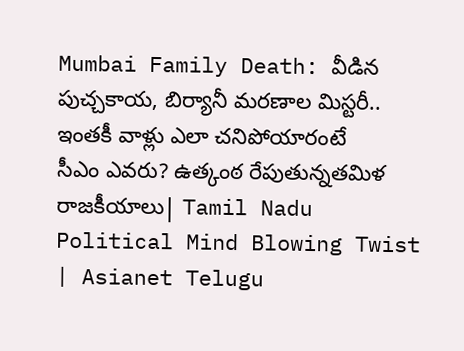Mumbai Family Death: వీడిన పుచ్చ‌కాయ‌, బిర్యానీ మ‌ర‌ణాల మిస్ట‌రీ.. ఇంత‌కీ వాళ్లు ఎలా చ‌నిపోయారంటే
సీఎం ఎవరు? ఉత్కంఠ రేపుతున్నతమిళ రాజకీయాలు| Tamil Nadu Political Mind Blowing Twist | Asianet Telugu